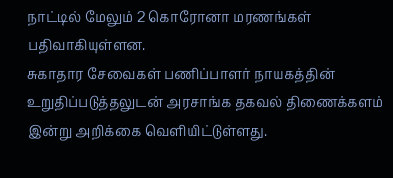நாட்டில் மேலும் 2 கொரோனா மரணங்கள் பதிவாகியுள்ளன.
சுகாதார சேவைகள் பணிப்பாளர் நாயகத்தின் உறுதிப்படுத்தலுடன் அரசாங்க தகவல் திணைக்களம் இன்று அறிக்கை வெளியிட்டுள்ளது.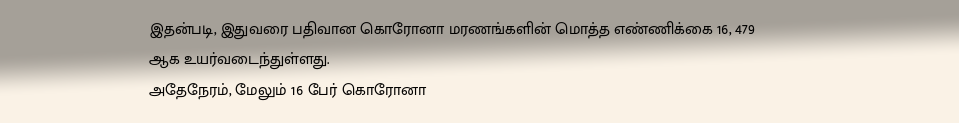இதன்படி, இதுவரை பதிவான கொரோனா மரணங்களின் மொத்த எண்ணிக்கை 16, 479 ஆக உயர்வடைந்துள்ளது.
அதேநேரம், மேலும் 16 பேர் கொரோனா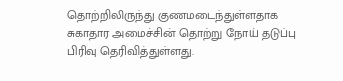தொற்றிலிருந்து குணமடைந்துள்ளதாக சுகாதார அமைச்சின் தொற்று நோய் தடுப்பு பிரிவு தெரிவித்துள்ளது.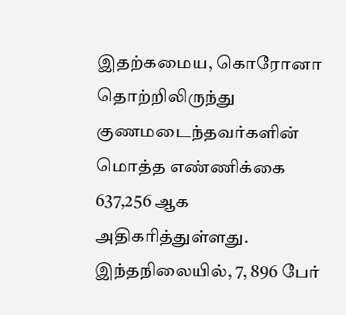இதற்கமைய, கொரோனா தொற்றிலிருந்து குணமடைந்தவர்களின் மொத்த எண்ணிக்கை 637,256 ஆக அதிகரித்துள்ளது.
இந்தநிலையில், 7, 896 பேர்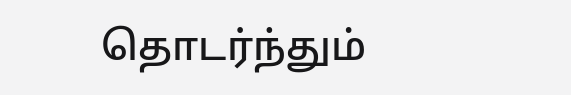தொடர்ந்தும்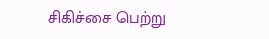சிகிச்சை பெற்று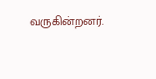வருகின்றனர்.